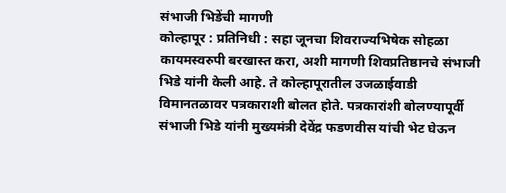संभाजी भिडेंची मागणी
कोल्हापूर : प्रतिनिधी : सहा जूनचा शिवराज्यभिषेक सोहळा कायमस्वरुपी बरखास्त करा, अशी मागणी शिवप्रतिष्ठानचे संभाजी भिडे यांनी केली आहे. ते कोल्हापूरातील उजळाईवाडी विमानतळावर पत्रकाराशी बोलत होते. पत्रकारांशी बोलण्यापूर्वी संभाजी भिडे यांनी मुख्यमंत्री देवेंद्र फडणवीस यांची भेट घेऊन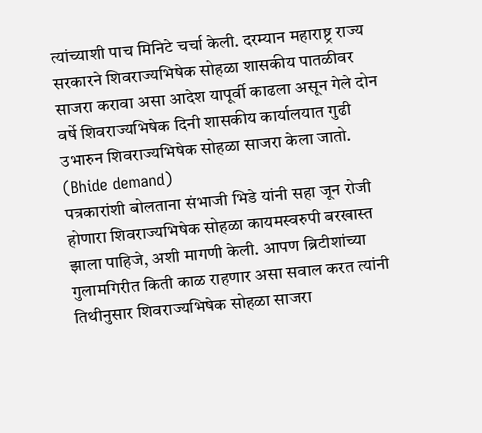त्यांच्याशी पाच मिनिटे चर्चा केली. दरम्यान महाराष्ट्र राज्य सरकारने शिवराज्यभिषेक सोहळा शासकीय पातळीवर साजरा करावा असा आदेश यापूर्वी काढला असून गेले दोन वर्षे शिवराज्यभिषेक दिनी शासकीय कार्यालयात गुढी उभारुन शिवराज्यभिषेक सोहळा साजरा केला जातो. (Bhide demand)
पत्रकारांशी बोलताना संभाजी भिडे यांनी सहा जून रोजी होणारा शिवराज्यभिषेक सोहळा कायमस्वरुपी बरखास्त झाला पाहिजे, अशी मागणी केली. आपण ब्रिटीशांच्या गुलामगिरीत किती काळ राहणार असा सवाल करत त्यांनी तिथीनुसार शिवराज्यभिषेक सोहळा साजरा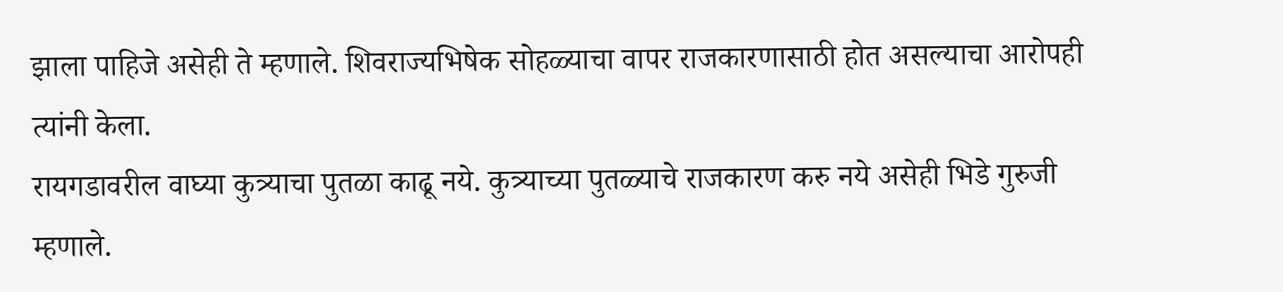झाला पाहिजे असेही ते म्हणाले. शिवराज्यभिषेक सोहळ्याचा वापर राजकारणासाठी होत असल्याचा आरोपही त्यांनी केला.
रायगडावरील वाघ्या कुत्र्याचा पुतळा काढू नये. कुत्र्याच्या पुतळ्याचे राजकारण करु नये असेही भिडे गुरुजी म्हणाले.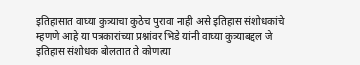इतिहासात वाघ्या कुत्र्याचा कुठेच पुरावा नाही असे इतिहास संशोधकांचे म्हणणे आहे या पत्रकारांच्या प्रश्नांवर भिडे यांनी वाघ्या कुत्र्याबद्दल जे इतिहास संशोधक बोलतात ते कोणत्या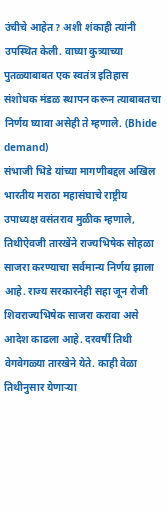उंचीचे आहेत? अशी शंकाही त्यांनी उपस्थित केली. वाघ्या कुत्र्याच्या पुतळ्याबाबत एक स्वतंत्र इतिहास संशोधक मंडळ स्थापन करून त्याबाबतचा निर्णय घ्यावा असेही ते म्हणाले. (Bhide demand)
संभाजी भिडे यांच्या मागणीबद्दल अखिल भारतीय मराठा महासंघाचे राष्ट्रीय उपाध्यक्ष वसंतराव मुळीक म्हणाले, तिथीऐवजी तारखेंने राज्यभिषेक सोहळा साजरा करण्याचा सर्वमान्य निर्णय झाला आहे. राज्य सरकारनेही सहा जून रोजी शिवराज्यभिषेक साजरा करावा असे आदेश काढला आहे. दरवर्षी तिथी वेगवेगळ्या तारखेने येते. काही वेळा तिथीनुसार येणाऱ्या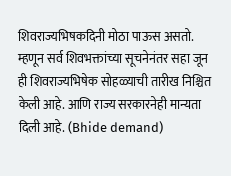शिवराज्यभिषकदिनी मोठा पाऊस असतो. म्हणून सर्व शिवभक्तांच्या सूचनेनंतर सहा जून ही शिवराज्यभिषेक सोहळ्याची तारीख निश्चित केली आहे. आणि राज्य सरकारनेही मान्यता दिली आहे. (Bhide demand)